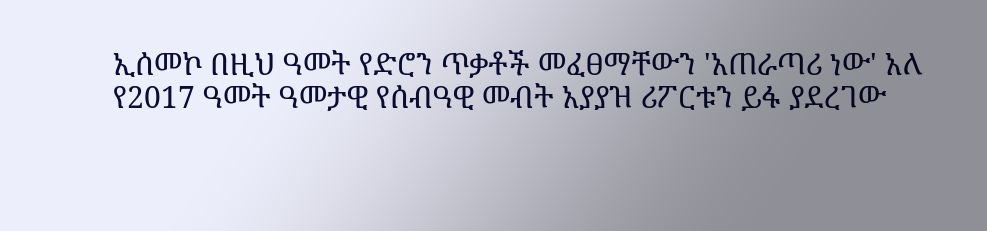ኢሰመኮ በዚህ ዓመት የድሮን ጥቃቶች መፈፀማቸውን 'አጠራጣሪ ነው' አለ
የ2017 ዓመት ዓመታዊ የሰብዓዊ መብት አያያዝ ሪፖርቱን ይፋ ያደረገው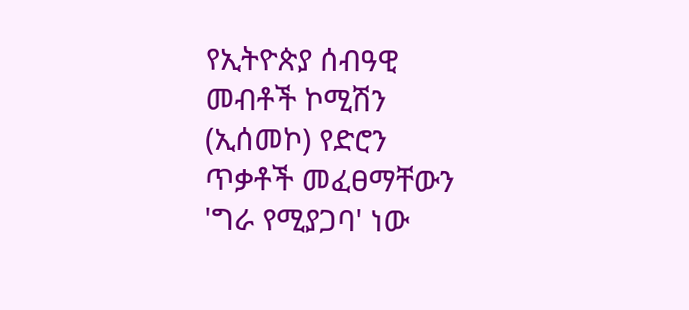የኢትዮጵያ ሰብዓዊ መብቶች ኮሚሽን (ኢሰመኮ) የድሮን ጥቃቶች መፈፀማቸውን 'ግራ የሚያጋባ' ነው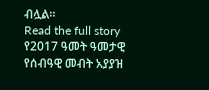ብሏል።
Read the full story
የ2017 ዓመት ዓመታዊ የሰብዓዊ መብት አያያዝ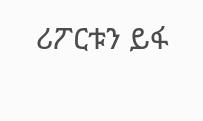ሪፖርቱን ይፋ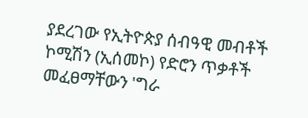ያደረገው የኢትዮጵያ ሰብዓዊ መብቶች ኮሚሽን (ኢሰመኮ) የድሮን ጥቃቶች መፈፀማቸውን 'ግራ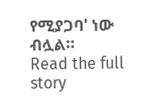የሚያጋባ' ነው ብሏል።
Read the full story